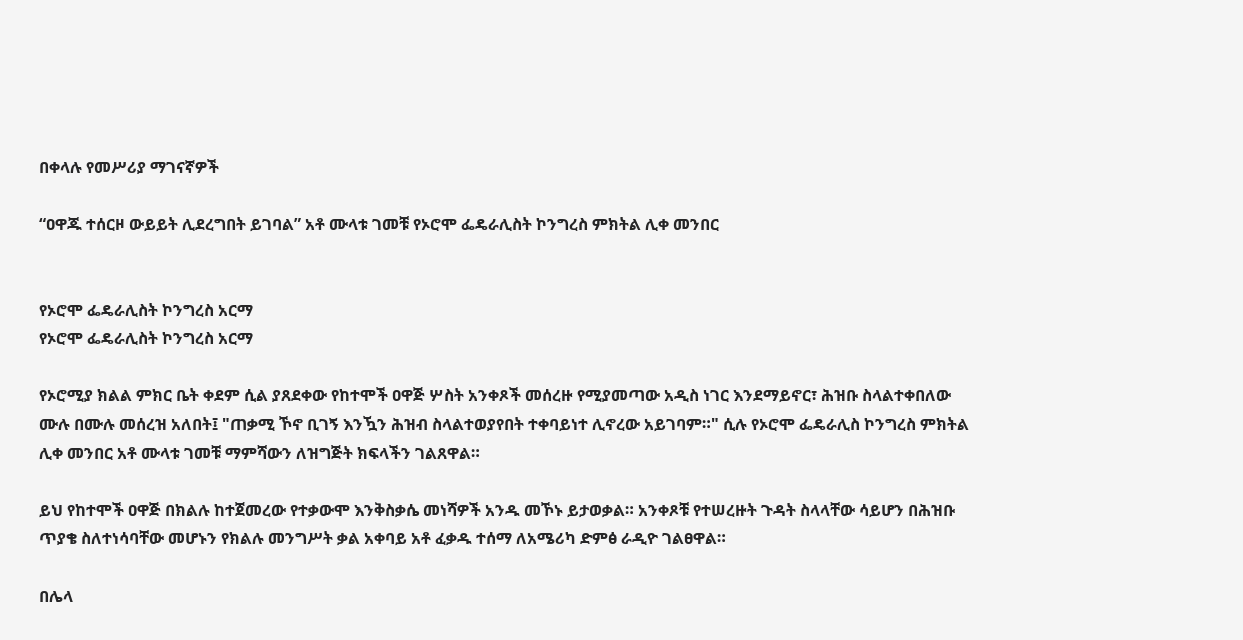በቀላሉ የመሥሪያ ማገናኛዎች

“ዐዋጁ ተሰርዞ ውይይት ሊደረግበት ይገባል” አቶ ሙላቱ ገመቹ የኦሮሞ ፌዴራሊስት ኮንግረስ ምክትል ሊቀ መንበር


የኦሮሞ ፌዴራሊስት ኮንግረስ አርማ
የኦሮሞ ፌዴራሊስት ኮንግረስ አርማ

የኦሮሚያ ክልል ምክር ቤት ቀደም ሲል ያጸደቀው የከተሞች ዐዋጅ ሦስት አንቀጾች መሰረዙ የሚያመጣው አዲስ ነገር እንደማይኖር፣ ሕዝቡ ስላልተቀበለው ሙሉ በሙሉ መሰረዝ አለበት፤ "ጠቃሚ ኾኖ ቢገኝ እንዃን ሕዝብ ስላልተወያየበት ተቀባይነተ ሊኖረው አይገባም።" ሲሉ የኦሮሞ ፌዴራሊስ ኮንግረስ ምክትል ሊቀ መንበር አቶ ሙላቱ ገመቹ ማምሻውን ለዝግጅት ክፍላችን ገልጸዋል።

ይህ የከተሞች ዐዋጅ በክልሉ ከተጀመረው የተቃውሞ እንቅስቃሴ መነሻዎች አንዱ መኾኑ ይታወቃል። አንቀጾቹ የተሠረዙት ጉዳት ስላላቸው ሳይሆን በሕዝቡ ጥያቄ ስለተነሳባቸው መሆኑን የክልሉ መንግሥት ቃል አቀባይ አቶ ፈቃዱ ተሰማ ለአሜሪካ ድምፅ ራዲዮ ገልፀዋል።

በሌላ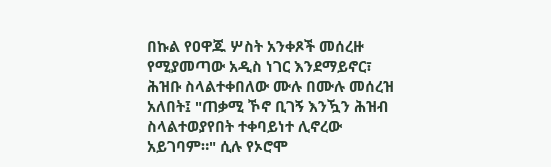በኩል የዐዋጁ ሦስት አንቀጾች መሰረዙ የሚያመጣው አዲስ ነገር እንደማይኖር፣ ሕዝቡ ስላልተቀበለው ሙሉ በሙሉ መሰረዝ አለበት፤ "ጠቃሚ ኾኖ ቢገኝ እንዃን ሕዝብ ስላልተወያየበት ተቀባይነተ ሊኖረው አይገባም።" ሲሉ የኦሮሞ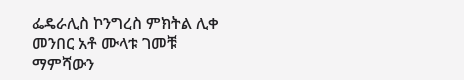ፌዴራሊስ ኮንግረስ ምክትል ሊቀ መንበር አቶ ሙላቱ ገመቹ ማምሻውን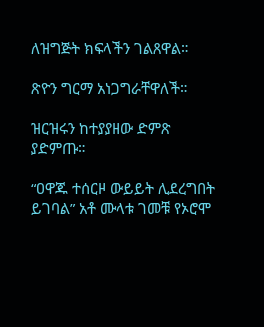ለዝግጅት ክፍላችን ገልጸዋል።

ጽዮን ግርማ አነጋግራቸዋለች።

ዝርዝሩን ከተያያዘው ድምጽ ያድምጡ።

“ዐዋጁ ተሰርዞ ውይይት ሊደረግበት ይገባል” አቶ ሙላቱ ገመቹ የኦሮሞ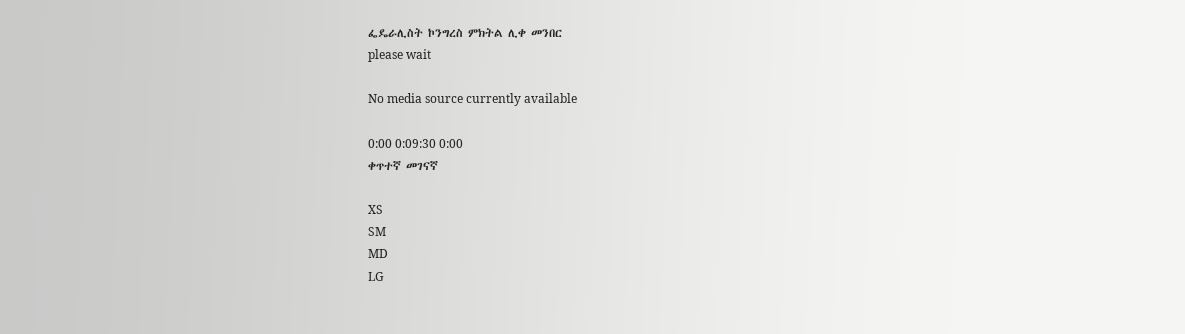ፌዴራሊስት ኮንግረስ ምክትል ሊቀ መንበር
please wait

No media source currently available

0:00 0:09:30 0:00
ቀጥተኛ መገናኛ

XS
SM
MD
LG